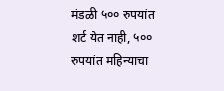मंडळी ५०० रुपयांत शर्ट येत नाही, ५०० रुपयांत महिन्याचा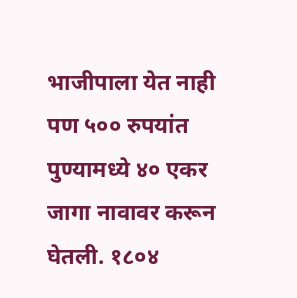भाजीपाला येत नाही पण ५०० रुपयांत पुण्यामध्ये ४० एकर जागा नावावर करून घेतली. १८०४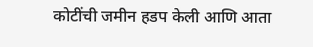कोटींची जमीन हडप केली आणि आता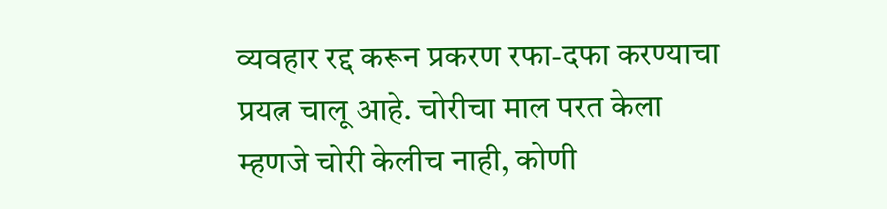व्यवहार रद्द करून प्रकरण रफा-दफा करण्याचा प्रयत्न चालू आहे. चोरीचा माल परत केला म्हणजे चोरी केलीच नाही, कोणी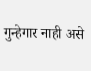गुन्हेगार नाही असे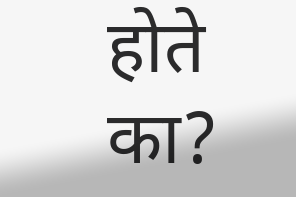होते का?